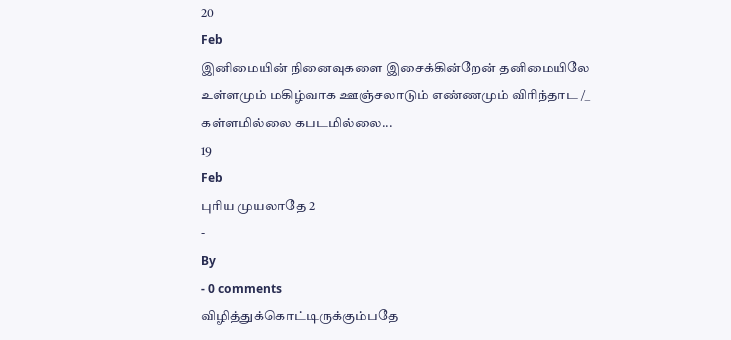20
Feb
இனிமையின் நினைவுகளை இசைக்கின்றேன் தனிமையிலே
உள்ளமும் மகிழ்வாக ஊஞ்சலாடும் எண்ணமும் விரிந்தாட /_
கள்ளமில்லை கபடமில்லை...
19
Feb
புரிய முயலாதே 2
-
By
- 0 comments
விழித்துக்கொட்டிருக்கும்பதே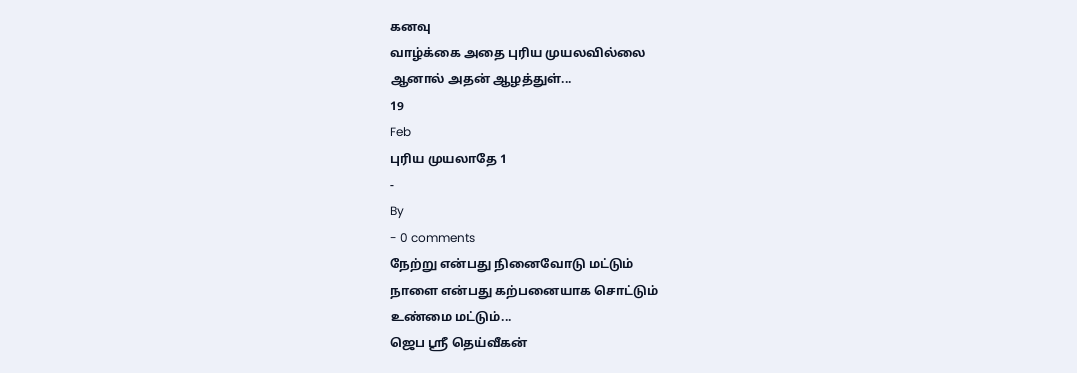கனவு
வாழ்க்கை அதை புரிய முயலவில்லை
ஆனால் அதன் ஆழத்துள்...
19
Feb
புரிய முயலாதே 1
-
By
- 0 comments
நேற்று என்பது நினைவோடு மட்டும்
நாளை என்பது கற்பனையாக சொட்டும்
உண்மை மட்டும்...
ஜெப ஶ்ரீ தெய்வீகன்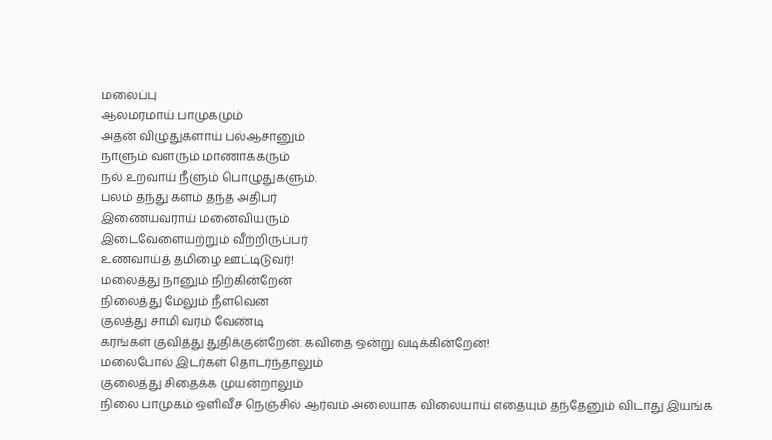மலைப்பு
ஆலமரமாய் பாமுகமும்
அதன் விழுதுகளாய் பல்ஆசானும்
நாளும் வளரும் மாணாக்கரும்
நல் உறவாய் நீளும் பொழுதுகளும்.
பலம் தந்து களம் தந்த அதிபர்
இணையவராய் மனைவியரும்
இடைவேளையற்றும் வீற்றிருப்பர்
உணவாய்த் தமிழை ஊட்டிடுவர்!
மலைத்து நானும் நிற்கின்றேன்
நிலைத்து மேலும் நீளவென
குலத்து சாமி வரம் வேண்டி
கரங்கள் குவித்து துதிக்குன்றேன். கவிதை ஒன்று வடிக்கின்றேன்!
மலைபோல் இடர்கள் தொடர்ந்தாலும்
குலைத்து சிதைக்க முயன்றாலும்
நிலை பாமுகம் ஒளிவீச நெஞ்சில் ஆர்வம் அலையாக விலையாய் எதையும் தந்தேனும் விடாது இயங்க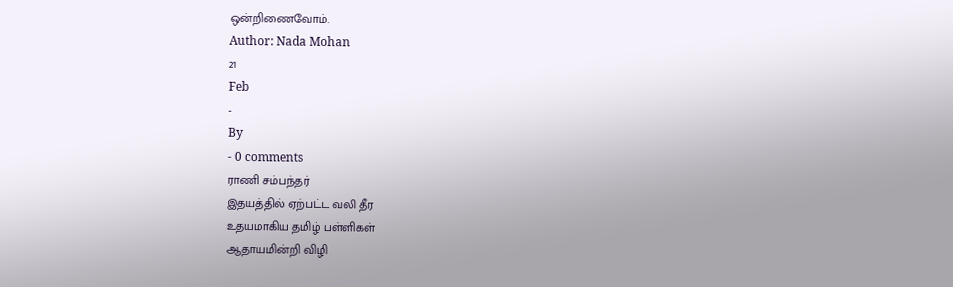ஒன்றிணைவோம்.
Author: Nada Mohan
21
Feb
-
By
- 0 comments
ராணி சம்பந்தர்
இதயத்தில் ஏற்பட்ட வலி தீர
உதயமாகிய தமிழ் பள்ளிகள்
ஆதாயமின்றி விழி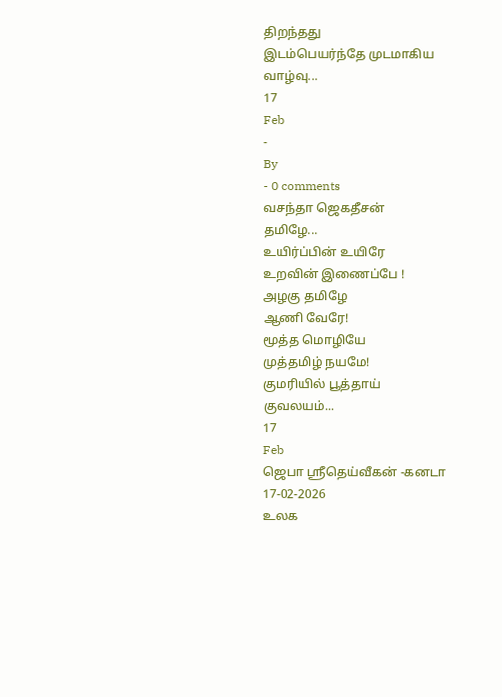திறந்தது
இடம்பெயர்ந்தே முடமாகிய
வாழ்வு...
17
Feb
-
By
- 0 comments
வசந்தா ஜெகதீசன்
தமிழே...
உயிர்ப்பின் உயிரே
உறவின் இணைப்பே !
அழகு தமிழே
ஆணி வேரே!
மூத்த மொழியே
முத்தமிழ் நயமே!
குமரியில் பூத்தாய்
குவலயம்...
17
Feb
ஜெபா ஸ்ரீதெய்வீகன் -கனடா
17-02-2026
உலக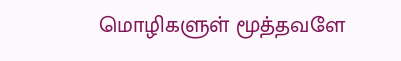மொழிகளுள் மூத்தவளே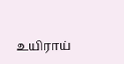உயிராய்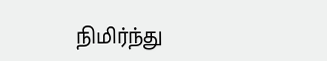நிமிர்ந்து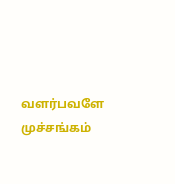வளர்பவளே
முச்சங்கம்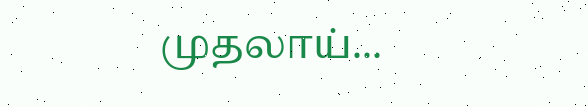முதலாய்...